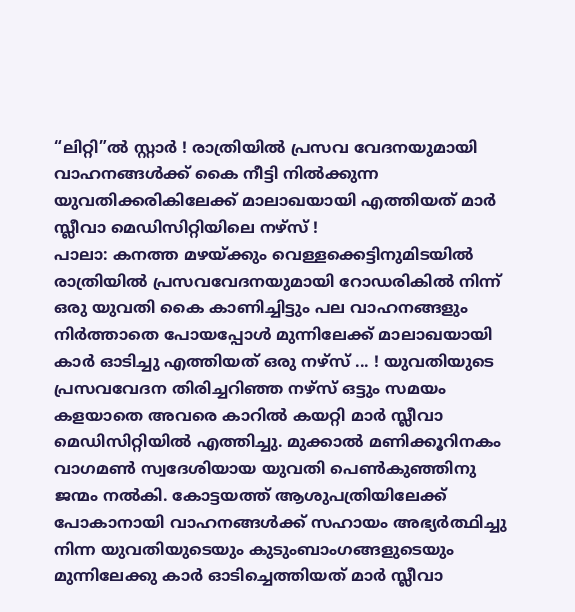“ലിറ്റി”ൽ സ്റ്റാർ ! രാത്രിയിൽ പ്രസവ വേദനയുമായി വാഹനങ്ങൾക്ക് കൈ നീട്ടി നിൽക്കുന്ന യുവതിക്കരികിലേക്ക് മാലാഖയായി എത്തിയത് മാർ സ്ലീവാ മെഡിസിറ്റിയിലെ നഴ്സ് !
പാലാ: കനത്ത മഴയ്ക്കും വെള്ളക്കെട്ടിനുമിടയിൽ രാത്രിയിൽ പ്രസവവേദനയുമായി റോഡരികിൽ നിന്ന് ഒരു യുവതി കൈ കാണിച്ചിട്ടും പല വാഹനങ്ങളും നിർത്താതെ പോയപ്പോൾ മുന്നിലേക്ക് മാലാഖയായി കാർ ഓടിച്ചു എത്തിയത് ഒരു നഴ്സ് ... ! യുവതിയുടെ പ്രസവവേദന തിരിച്ചറിഞ്ഞ നഴ്സ് ഒട്ടും സമയം കളയാതെ അവരെ കാറിൽ കയറ്റി മാർ സ്ലീവാ മെഡിസിറ്റിയിൽ എത്തിച്ചു. മുക്കാൽ മണിക്കൂറിനകം വാഗമൺ സ്വദേശിയായ യുവതി പെൺകുഞ്ഞിനു ജന്മം നൽകി. കോട്ടയത്ത് ആശുപത്രിയിലേക്ക് പോകാനായി വാഹനങ്ങൾക്ക് സഹായം അഭ്യർത്ഥിച്ചു നിന്ന യുവതിയുടെയും കുടുംബാംഗങ്ങളുടെയും മുന്നിലേക്കു കാർ ഓടിച്ചെത്തിയത് മാർ സ്ലീവാ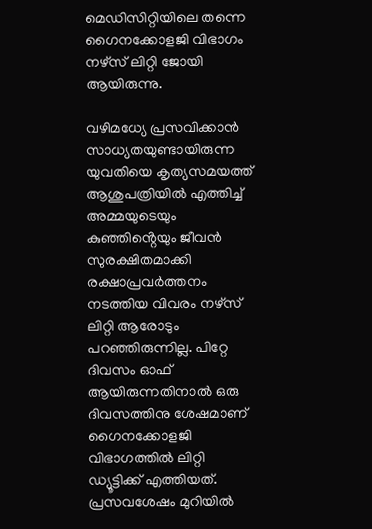മെഡിസിറ്റിയിലെ തന്നെ ഗൈനക്കോളജി വിഭാഗം നഴ്സ് ലിറ്റി ജോയി ആയിരുന്നു.

വഴിമധ്യേ പ്രസവിക്കാൻ സാധ്യതയുണ്ടായിരുന്ന യുവതിയെ കൃത്യസമയത്ത് ആശുപത്രിയിൽ എത്തിച്ച് അമ്മയുടെയും കുഞ്ഞിൻ്റെയും ജീവൻ സുരക്ഷിതമാക്കി രക്ഷാപ്രവർത്തനം നടത്തിയ വിവരം നഴ്സ് ലിറ്റി ആരോടും പറഞ്ഞിരുന്നില്ല. പിറ്റേ ദിവസം ഓഫ് ആയിരുന്നതിനാൽ ഒരു ദിവസത്തിനു ശേഷമാണ് ഗൈനക്കോളജി വിഭാഗത്തിൽ ലിറ്റി ഡ്യൂട്ടിക്ക് എത്തിയത്. പ്രസവശേഷം മുറിയിൽ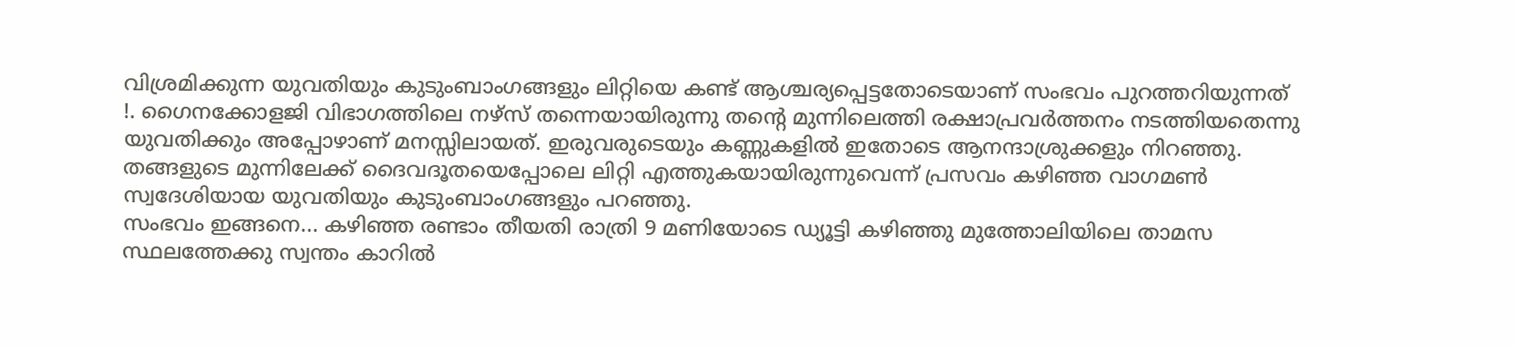വിശ്രമിക്കുന്ന യുവതിയും കുടുംബാംഗങ്ങളും ലിറ്റിയെ കണ്ട് ആശ്ചര്യപ്പെട്ടതോടെയാണ് സംഭവം പുറത്തറിയുന്നത് !. ഗൈനക്കോളജി വിഭാഗത്തിലെ നഴ്സ് തന്നെയായിരുന്നു തന്റെ മുന്നിലെത്തി രക്ഷാപ്രവർത്തനം നടത്തിയതെന്നു യുവതിക്കും അപ്പോഴാണ് മനസ്സിലായത്. ഇരുവരുടെയും കണ്ണുകളിൽ ഇതോടെ ആനന്ദാശ്രുക്കളും നിറഞ്ഞു. തങ്ങളുടെ മുന്നിലേക്ക് ദൈവദൂതയെപ്പോലെ ലിറ്റി എത്തുകയായിരുന്നുവെന്ന് പ്രസവം കഴിഞ്ഞ വാഗമൺ സ്വദേശിയായ യുവതിയും കുടുംബാംഗങ്ങളും പറഞ്ഞു.
സംഭവം ഇങ്ങനെ... കഴിഞ്ഞ രണ്ടാം തീയതി രാത്രി 9 മണിയോടെ ഡ്യൂട്ടി കഴിഞ്ഞു മുത്തോലിയിലെ താമസ സ്ഥലത്തേക്കു സ്വന്തം കാറിൽ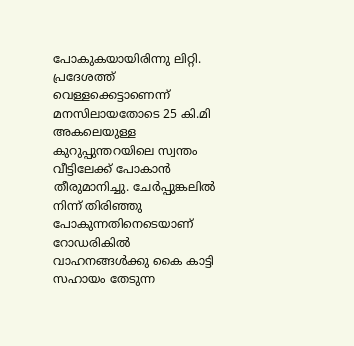പോകുകയായിരിന്നു ലിറ്റി. പ്രദേശത്ത് വെള്ളക്കെട്ടാണെന്ന് മനസിലായതോടെ 25 കി.മി അകലെയുള്ള കുറുപ്പുന്തറയിലെ സ്വന്തം വീട്ടിലേക്ക് പോകാൻ തീരുമാനിച്ചു. ചേർപ്പുങ്കലിൽ നിന്ന് തിരിഞ്ഞു പോകുന്നതിനെടെയാണ് റോഡരികിൽ വാഹനങ്ങൾക്കു കൈ കാട്ടി സഹായം തേടുന്ന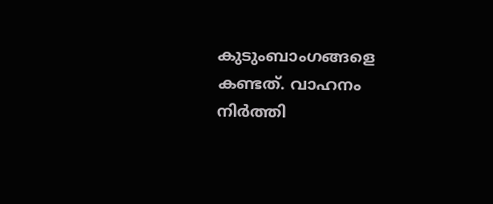കുടുംബാംഗങ്ങളെ കണ്ടത്. വാഹനം നിർത്തി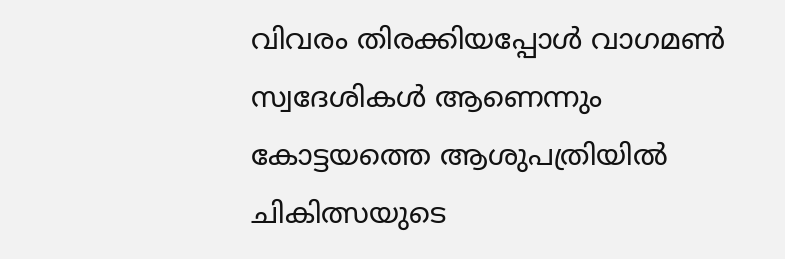വിവരം തിരക്കിയപ്പോൾ വാഗമൺ സ്വദേശികൾ ആണെന്നും കോട്ടയത്തെ ആശുപത്രിയിൽ ചികിത്സയുടെ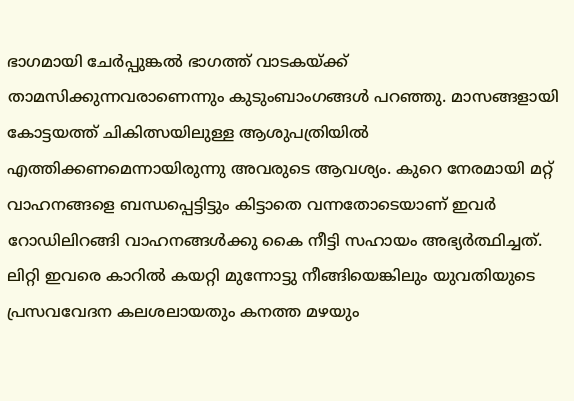ഭാഗമായി ചേർപ്പുങ്കൽ ഭാഗത്ത് വാടകയ്ക്ക് താമസിക്കുന്നവരാണെന്നും കുടുംബാംഗങ്ങൾ പറഞ്ഞു. മാസങ്ങളായി കോട്ടയത്ത് ചികിത്സയിലുള്ള ആശുപത്രിയിൽ എത്തിക്കണമെന്നായിരുന്നു അവരുടെ ആവശ്യം. കുറെ നേരമായി മറ്റ് വാഹനങ്ങളെ ബന്ധപ്പെട്ടിട്ടും കിട്ടാതെ വന്നതോടെയാണ് ഇവർ റോഡിലിറങ്ങി വാഹനങ്ങൾക്കു കൈ നീട്ടി സഹായം അഭ്യർത്ഥിച്ചത്. ലിറ്റി ഇവരെ കാറിൽ കയറ്റി മുന്നോട്ടു നീങ്ങിയെങ്കിലും യുവതിയുടെ പ്രസവവേദന കലശലായതും കനത്ത മഴയും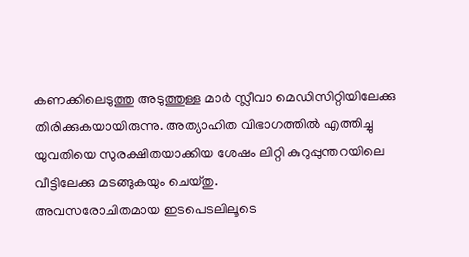കണക്കിലെടുത്തു അടുത്തുള്ള മാർ സ്ലീവാ മെഡിസിറ്റിയിലേക്കു തിരിക്കുകയായിരുന്നു. അത്യാഹിത വിഭാഗത്തിൽ എത്തിച്ചു യുവതിയെ സുരക്ഷിതയാക്കിയ ശേഷം ലിറ്റി കുറുപ്പുന്തറയിലെ വീട്ടിലേക്കു മടങ്ങുകയും ചെയ്തു.
അവസരോചിതമായ ഇടപെടലിലൂടെ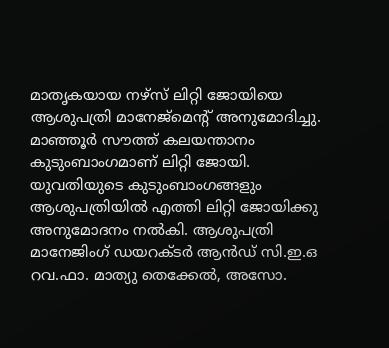മാതൃകയായ നഴ്സ് ലിറ്റി ജോയിയെ ആശുപത്രി മാനേജ്മെന്റ് അനുമോദിച്ചു. മാഞ്ഞൂർ സൗത്ത് കലയന്താനം കുടുംബാംഗമാണ് ലിറ്റി ജോയി. യുവതിയുടെ കുടുംബാംഗങ്ങളും ആശുപത്രിയിൽ എത്തി ലിറ്റി ജോയിക്കു അനുമോദനം നൽകി. ആശുപത്രി മാനേജിംഗ് ഡയറക്ടർ ആൻഡ് സി.ഇ.ഒ റവ.ഫാ. മാത്യു തെക്കേൽ, അസോ.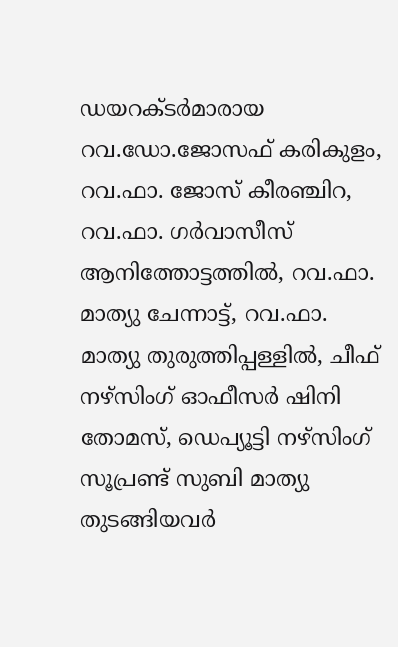ഡയറക്ടർമാരായ റവ.ഡോ.ജോസഫ് കരികുളം, റവ.ഫാ. ജോസ് കീരഞ്ചിറ, റവ.ഫാ. ഗർവാസീസ് ആനിത്തോട്ടത്തിൽ, റവ.ഫാ. മാത്യു ചേന്നാട്ട്, റവ.ഫാ. മാത്യു തുരുത്തിപ്പള്ളിൽ, ചീഫ് നഴ്സിംഗ് ഓഫീസർ ഷിനി തോമസ്, ഡെപ്യൂട്ടി നഴ്സിംഗ് സൂപ്രണ്ട് സുബി മാത്യു തുടങ്ങിയവർ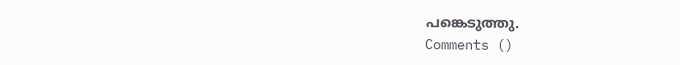പങ്കെടുത്തു.
Comments ()